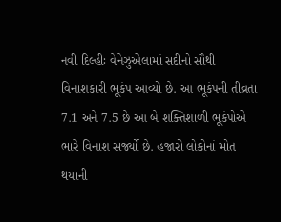નવી દિલ્હીઃ વેનેઝુએલામાં સદીનો સૌથી વિનાશકારી ભૂકંપ આવ્યો છે. આ ભૂકંપની તીવ્રતા 7.1 અને 7.5 છે આ બે શક્તિશાળી ભૂકંપોએ ભારે વિનાશ સર્જ્યો છે. હજારો લોકોનાં મોત થયાની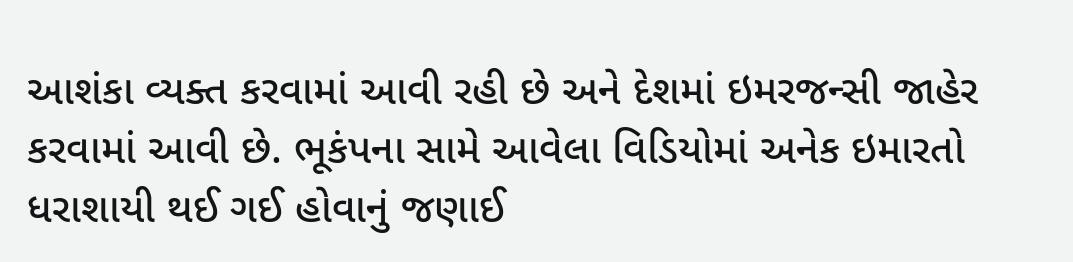આશંકા વ્યક્ત કરવામાં આવી રહી છે અને દેશમાં ઇમરજન્સી જાહેર કરવામાં આવી છે. ભૂકંપના સામે આવેલા વિડિયોમાં અનેક ઇમારતો ધરાશાયી થઈ ગઈ હોવાનું જણાઈ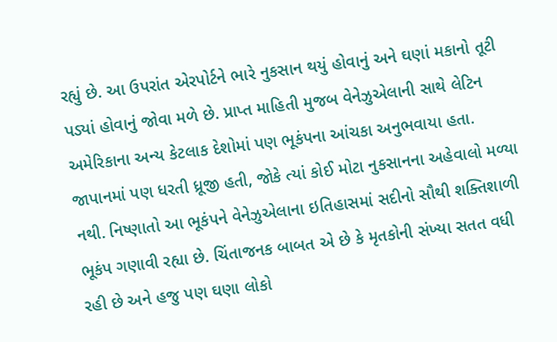રહ્યું છે. આ ઉપરાંત એરપોર્ટને ભારે નુકસાન થયું હોવાનું અને ઘણાં મકાનો તૂટી પડ્યાં હોવાનું જોવા મળે છે. પ્રાપ્ત માહિતી મુજબ વેનેઝુએલાની સાથે લેટિન અમેરિકાના અન્ય કેટલાક દેશોમાં પણ ભૂકંપના આંચકા અનુભવાયા હતા. જાપાનમાં પણ ધરતી ધ્રૂજી હતી, જોકે ત્યાં કોઈ મોટા નુકસાનના અહેવાલો મળ્યા નથી. નિષ્ણાતો આ ભૂકંપને વેનેઝુએલાના ઇતિહાસમાં સદીનો સૌથી શક્તિશાળી ભૂકંપ ગણાવી રહ્યા છે. ચિંતાજનક બાબત એ છે કે મૃતકોની સંખ્યા સતત વધી રહી છે અને હજુ પણ ઘણા લોકો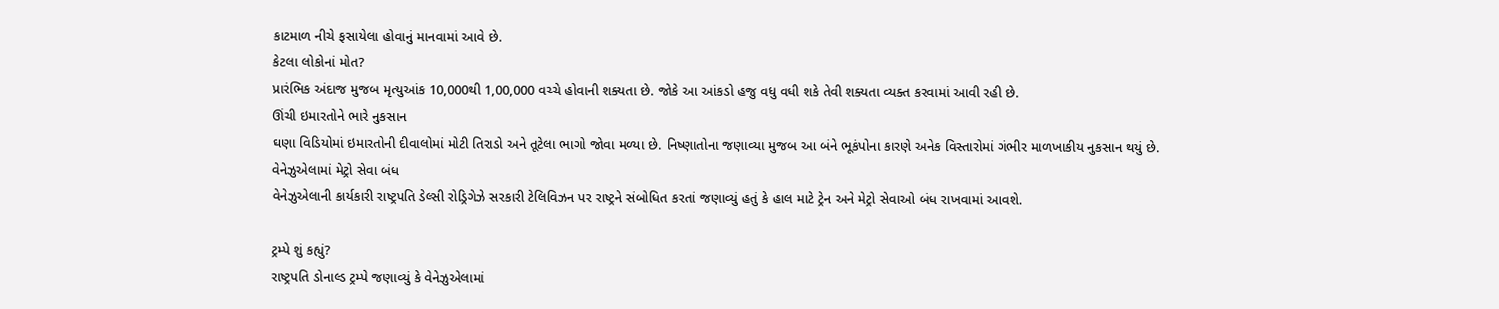કાટમાળ નીચે ફસાયેલા હોવાનું માનવામાં આવે છે.
કેટલા લોકોનાં મોત?
પ્રારંભિક અંદાજ મુજબ મૃત્યુઆંક 10,000થી 1,00,000 વચ્ચે હોવાની શક્યતા છે. જોકે આ આંકડો હજુ વધુ વધી શકે તેવી શક્યતા વ્યક્ત કરવામાં આવી રહી છે.
ઊંચી ઇમારતોને ભારે નુકસાન
ઘણા વિડિયોમાં ઇમારતોની દીવાલોમાં મોટી તિરાડો અને તૂટેલા ભાગો જોવા મળ્યા છે. નિષ્ણાતોના જણાવ્યા મુજબ આ બંને ભૂકંપોના કારણે અનેક વિસ્તારોમાં ગંભીર માળખાકીય નુકસાન થયું છે.
વેનેઝુએલામાં મેટ્રો સેવા બંધ
વેનેઝુએલાની કાર્યકારી રાષ્ટ્રપતિ ડેલ્સી રોડ્રિગેઝે સરકારી ટેલિવિઝન પર રાષ્ટ્રને સંબોધિત કરતાં જણાવ્યું હતું કે હાલ માટે ટ્રેન અને મેટ્રો સેવાઓ બંધ રાખવામાં આવશે.

ટ્રમ્પે શું કહ્યું?
રાષ્ટ્રપતિ ડોનાલ્ડ ટ્રમ્પે જણાવ્યું કે વેનેઝુએલામાં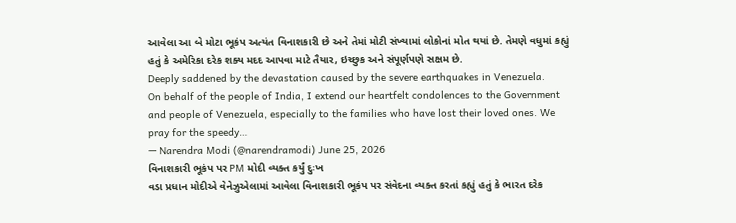આવેલા આ બે મોટા ભૂકંપ અત્યંત વિનાશકારી છે અને તેમાં મોટી સંખ્યામાં લોકોનાં મોત થયાં છે. તેમણે વધુમાં કહ્યું હતું કે અમેરિકા દરેક શક્ય મદદ આપવા માટે તૈયાર, ઇચ્છુક અને સંપૂર્ણપણે સક્ષમ છે.
Deeply saddened by the devastation caused by the severe earthquakes in Venezuela.
On behalf of the people of India, I extend our heartfelt condolences to the Government and people of Venezuela, especially to the families who have lost their loved ones. We pray for the speedy…
— Narendra Modi (@narendramodi) June 25, 2026
વિનાશકારી ભૂકંપ પર PM મોદી વ્યક્ત કર્યું દુઃખ
વડા પ્રધાન મોદીએ વેનેઝુએલામાં આવેલા વિનાશકારી ભૂકંપ પર સંવેદના વ્યક્ત કરતાં કહ્યું હતું કે ભારત દરેક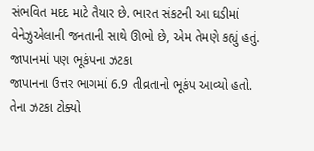સંભવિત મદદ માટે તૈયાર છે. ભારત સંકટની આ ઘડીમાં વેનેઝુએલાની જનતાની સાથે ઊભો છે, એમ તેમણે કહ્યું હતું.
જાપાનમાં પણ ભૂકંપના ઝટકા
જાપાનના ઉત્તર ભાગમાં 6.9 તીવ્રતાનો ભૂકંપ આવ્યો હતો. તેના ઝટકા ટોક્યો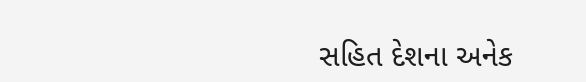સહિત દેશના અનેક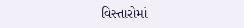વિસ્તારોમાં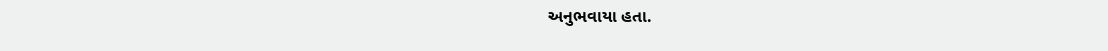અનુભવાયા હતા.